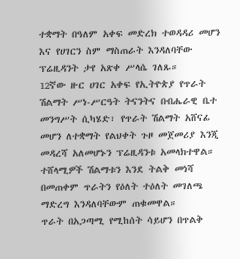ተቋማት በዓለም አቀፍ መድረክ ተወዳዳሪ መሆን እና የሀገርን ስም ማስጠራት እንዳለባቸው ፕሬዚዳንት ታየ አጽቀ ሥላሴ ገለጹ።
12ኛው ዙር ሀገር አቀፍ የኢትዮጵያ የጥራት ሽልማት ሥነ-ሥርዓት ትናንትና በብሔራዊ ቤተ መንግሥት ሲካሄድ፣ የጥራት ሽልማት አሸናፊ መሆን ለተቋማት የልህቀት ጉዞ መጀመሪያ እንጂ መዳረሻ አለመሆኑን ፕሬዚዳንቱ አመላክተዋል።
ተሸላሚዎች ሽልማቱን እንደ ትልቅ መነሻ በመጠቀም ጥራትን የዕለት ተዕለት መገለጫ ማድረግ እንዳለባቸውም ጠቁመዋል።
ጥራት በአጋጣሚ የሚከሰት ሳይሆን በጥልቅ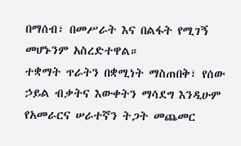በማሰብ፣ በመሥራት እና በልፋት የሚገኝ መሆኑንም አስረድተዋል።
ተቋማት ጥራትን በቋሚነት ማስጠበቅ፣ የሰው ኃይል ብቃትና እውቀትን ማሳደግ እንዲሁም የአመራርና ሠራተኛን ትጋት መጨመር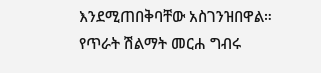እንደሚጠበቅባቸው አስገንዝበዋል።
የጥራት ሽልማት መርሐ ግብሩ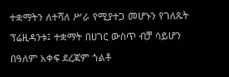ተቋማትን ለተሻለ ሥራ የሚያተጋ መሆኑን የገለጹት ፕሬዚዳንቱ፤ ተቋማት በሀገር ውስጥ ብቻ ሳይሆን በዓለም አቀፍ ደረጃም ጎልቶ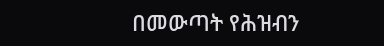በመውጣት የሕዝብን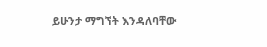ይሁንታ ማግኘት እንዳለባቸው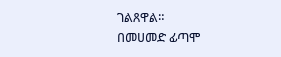ገልጸዋል።
በመሀመድ ፊጣሞ